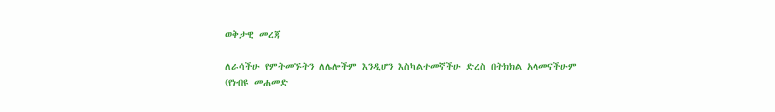ወቅታዊ መረጃ

ለራሳችሁ የምትመኙትን ለሌሎችም እንዲሆን እስካልተመኛችሁ ድረስ በትክክል አላመናችሁም (የነብዩ መሐመድ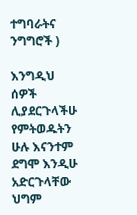ተግባራትና ንግግሮች )

እንግዲህ ሰዎች ሊያደርጉላችሁ የምትወዱትን ሁሉ እናንተም ደግሞ እንዲሁ አድርጉላቸው ህግም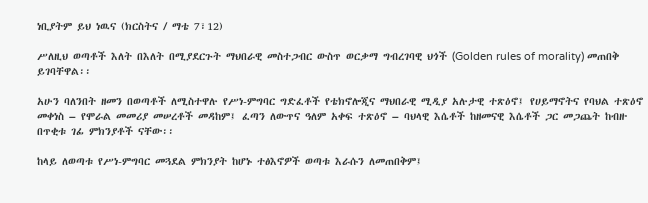ነቢያትም ይህ ነዉና (ክርስትና / ማቴ 7፣12)

ሥለዚህ ወጣቶች እለት በእለት በሚያደርጉት ማህበራዊ መስተጋብር ውስጥ ወርቃማ ግብረገባዊ ህጎች (Golden rules of morality) መጠበቅ ይገባቸዋል፡፡

አሁን ባለንበት ዘመን በወጣቶች ለሚስተዋሉ የሥነ-ምግባር ግድፈቶች የቴክኖሎጂና ማህበራዊ ሚዲያ አሉታዊ ተጽዕኖ፤ የሀይማኖትና የባህል ተጽዕኖ መቀነስ – የሞራል መመሪያ መሠረቶች መዳከም፤ ፈጣን ለውጥና ዓለም አቀፍ ተጽዕኖ – ባህላዊ እሴቶች ከዘመናዊ እሴቶች ጋር መጋጨት ከብዙ በጥቂቱ ገፊ ምክንያቶች ናቸው፡፡

ከላይ ለወጣቱ የሥነ-ምግባር መጓደል ምክንያት ከሆኑ ተፅእኖዎች ወጣቱ እራሱን ለመጠበቅም፤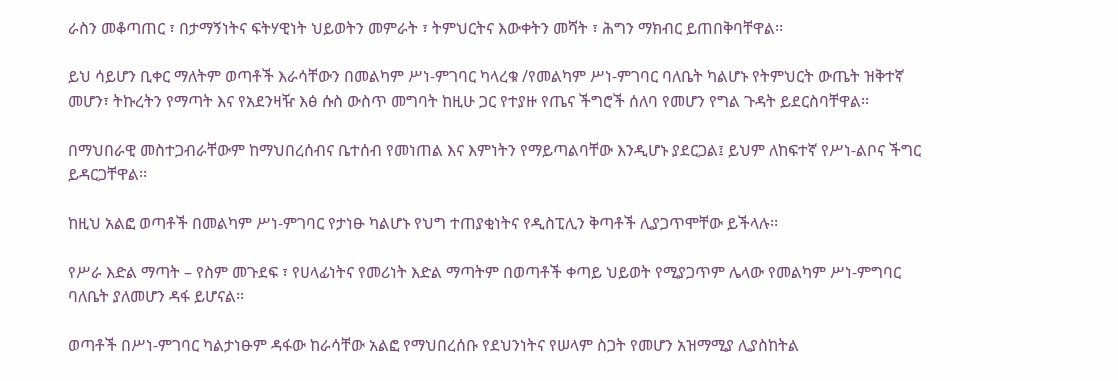ራስን መቆጣጠር ፣ በታማኝነትና ፍትሃዊነት ህይወትን መምራት ፣ ትምህርትና እውቀትን መሻት ፣ ሕግን ማክብር ይጠበቅባቸዋል፡፡

ይህ ሳይሆን ቢቀር ማለትም ወጣቶች እራሳቸውን በመልካም ሥነ-ምገባር ካላረቁ /የመልካም ሥነ-ምገባር ባለቤት ካልሆኑ የትምህርት ውጤት ዝቅተኛ መሆን፣ ትኩረትን የማጣት እና የአደንዛዥ እፅ ሱስ ውስጥ መግባት ከዚሁ ጋር የተያዙ የጤና ችግሮች ሰለባ የመሆን የግል ጉዳት ይደርስባቸዋል፡፡

በማህበራዊ መስተጋብራቸውም ከማህበረሰብና ቤተሰብ የመነጠል እና እምነትን የማይጣልባቸው እንዲሆኑ ያደርጋል፤ ይህም ለከፍተኛ የሥነ-ልቦና ችግር ይዳርጋቸዋል፡፡

ከዚህ አልፎ ወጣቶች በመልካም ሥነ-ምገባር የታነፁ ካልሆኑ የህግ ተጠያቂነትና የዲስፒሊን ቅጣቶች ሊያጋጥሞቸው ይችላሉ፡፡

የሥራ እድል ማጣት – የስም መጉደፍ ፣ የሀላፊነትና የመሪነት እድል ማጣትም በወጣቶች ቀጣይ ህይወት የሚያጋጥም ሌላው የመልካም ሥነ-ምግባር ባለቤት ያለመሆን ዳፋ ይሆናል፡፡

ወጣቶች በሥነ-ምገባር ካልታነፁም ዳፋው ከራሳቸው አልፎ የማህበረሰቡ የደህንነትና የሠላም ስጋት የመሆን አዝማሚያ ሊያስከትል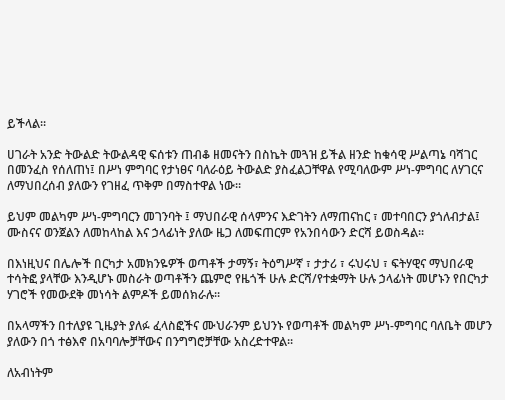ይችላል፡፡

ሀገራት አንድ ትውልድ ትውልዳዊ ፍሰቱን ጠብቆ ዘመናትን በስኬት መጓዝ ይችል ዘንድ ከቁሳዊ ሥልጣኔ ባሻገር በመንፈስ የሰለጠነ፤ በሥነ ምግባር የታነፀና ባለራዕይ ትውልድ ያስፈልጋቸዋል የሚባለውም ሥነ-ምግባር ለሃገርና ለማህበረሰብ ያለውን የገዘፈ ጥቅም በማስተዋል ነው፡፡

ይህም መልካም ሥነ-ምግባርን መገንባት ፤ ማህበራዊ ሰላምንና እድገትን ለማጠናከር ፣ መተባበርን ያጎለብታል፤ ሙስናና ወንጀልን ለመከላከል እና ኃላፊነት ያለው ዜጋ ለመፍጠርም የአንበሳውን ድርሻ ይወስዳል፡፡

በእነዚህና በሌሎች በርካታ አመክንዬዎች ወጣቶች ታማኝ፣ ትዕግሥኛ ፣ ታታሪ ፣ ሩህሩህ ፣ ፍትሃዊና ማህበራዊ ተሳትፎ ያላቸው እንዲሆኑ መስራት ወጣቶችን ጨምሮ የዜጎች ሁሉ ድርሻ/የተቋማት ሁሉ ኃላፊነት መሆኑን የበርካታ ሃገሮች የመውደቅ መነሳት ልምዶች ይመሰክራሉ፡፡

በአላማችን በተለያዩ ጊዜያት ያለፉ ፈላስፎችና ሙህራንም ይህንኑ የወጣቶች መልካም ሥነ-ምግባር ባለቤት መሆን ያለውን በጎ ተፅእኖ በአባባሎቻቸውና በንግግሮቻቸው አስረድተዋል፡፡

ለአብነትም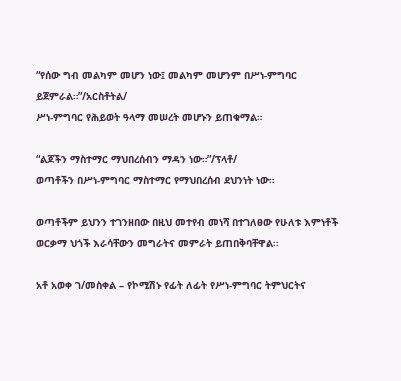“የሰው ግብ መልካም መሆን ነው፤ መልካም መሆንም በሥነ-ምግባር ይጀምራል።”/አርስቶትል/
ሥነ-ምግባር የሕይወት ዓላማ መሠረት መሆኑን ይጠቁማል።

“ልጆችን ማስተማር ማህበረሰብን ማዳን ነው።”/ፕላቶ/
ወጣቶችን በሥነ-ምግባር ማስተማር የማህበረሰብ ደህንነት ነው።

ወጣቶችም ይህንን ተገንዘበው በዚህ መተየብ መነሻ በተገለፀው የሁለቱ እምነቶች ወርቃማ ህጎች እራሳቸውን መግራትና መምራት ይጠበቅባቸዋል፡፡

አቶ አወቀ ገ/መስቀል – የኮሚሽኑ የፊት ለፊት የሥነ-ምግባር ትምህርትና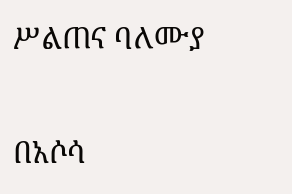ሥልጠና ባለሙያ

በአሶሳ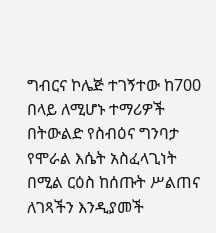ግብርና ኮሌጅ ተገኝተው ከ700 በላይ ለሚሆኑ ተማሪዎች በትውልድ የስብዕና ግንባታ የሞራል እሴት አስፈላጊነት በሚል ርዕስ ከሰጡት ሥልጠና ለገጻችን እንዲያመች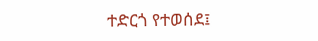ተድርጎ የተወሰደ፤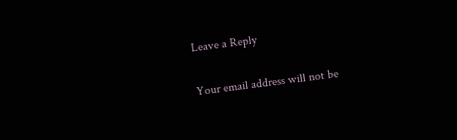Leave a Reply

Your email address will not be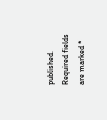published. Required fields are marked *